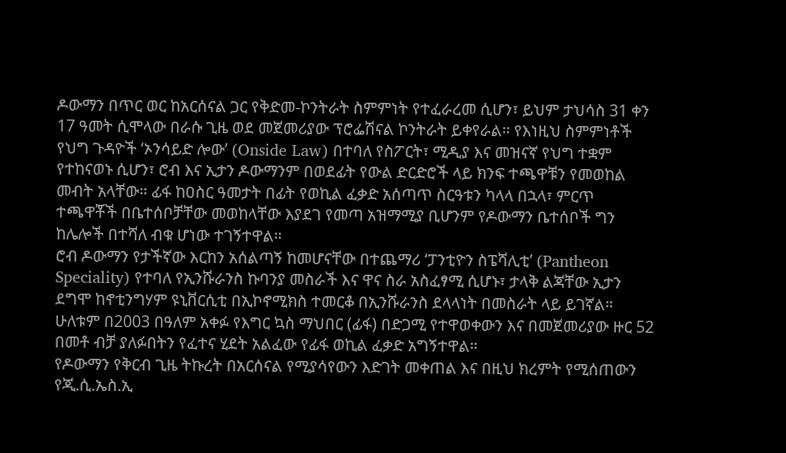ዶውማን በጥር ወር ከአርሰናል ጋር የቅድመ-ኮንትራት ስምምነት የተፈራረመ ሲሆን፣ ይህም ታህሳስ 31 ቀን 17 ዓመት ሲሞላው በራሱ ጊዜ ወደ መጀመሪያው ፕሮፌሽናል ኮንትራት ይቀየራል። የእነዚህ ስምምነቶች የህግ ጉዳዮች ‘ኦንሳይድ ሎው’ (Onside Law) በተባለ የስፖርት፣ ሚዲያ እና መዝናኛ የህግ ተቋም የተከናወኑ ሲሆን፣ ሮብ እና ኢታን ዶውማንም በወደፊት የውል ድርድሮች ላይ ክንፍ ተጫዋቹን የመወከል መብት አላቸው። ፊፋ ከዐስር ዓመታት በፊት የወኪል ፈቃድ አሰጣጥ ስርዓቱን ካላላ በኋላ፣ ምርጥ ተጫዋቾች በቤተሰቦቻቸው መወከላቸው እያደገ የመጣ አዝማሚያ ቢሆንም የዶውማን ቤተሰቦች ግን ከሌሎች በተሻለ ብቁ ሆነው ተገኝተዋል።
ሮብ ዶውማን የታችኛው እርከን አሰልጣኝ ከመሆናቸው በተጨማሪ ‘ፓንቲዮን ስፔሻሊቲ’ (Pantheon Speciality) የተባለ የኢንሹራንስ ኩባንያ መስራች እና ዋና ስራ አስፈፃሚ ሲሆኑ፣ ታላቅ ልጃቸው ኢታን ደግሞ ከኖቲንግሃም ዩኒቨርሲቲ በኢኮኖሚክስ ተመርቆ በኢንሹራንስ ደላላነት በመስራት ላይ ይገኛል። ሁለቱም በ2003 በዓለም አቀፉ የእግር ኳስ ማህበር (ፊፋ) በድጋሚ የተዋወቀውን እና በመጀመሪያው ዙር 52 በመቶ ብቻ ያለፉበትን የፈተና ሂደት አልፈው የፊፋ ወኪል ፈቃድ አግኝተዋል።
የዶውማን የቅርብ ጊዜ ትኩረት በአርሰናል የሚያሳየውን እድገት መቀጠል እና በዚህ ክረምት የሚሰጠውን የጂ.ሲ.ኤስ.ኢ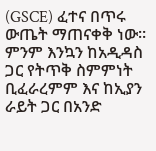(GSCE) ፈተና በጥሩ ውጤት ማጠናቀቅ ነው። ምንም እንኳን ከአዲዳስ ጋር የትጥቅ ስምምነት ቢፈራረምም እና ከኢያን ራይት ጋር በአንድ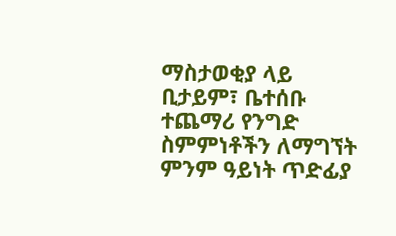ማስታወቂያ ላይ ቢታይም፣ ቤተሰቡ ተጨማሪ የንግድ ስምምነቶችን ለማግኘት ምንም ዓይነት ጥድፊያ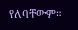የለባቸውም።